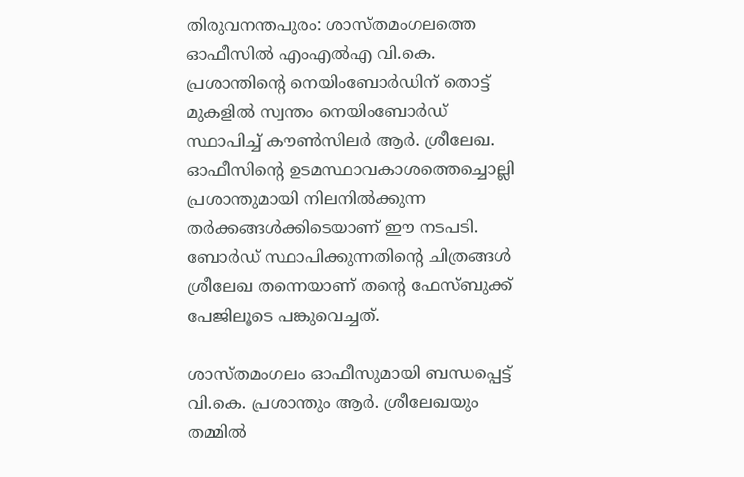തിരുവനന്തപുരം: ശാസ്തമംഗലത്തെ ഓഫീസില്‍ എംഎല്‍എ വി.കെ. പ്രശാന്തിന്റെ നെയിംബോര്‍ഡിന് തൊട്ട് മുകളില്‍ സ്വന്തം നെയിംബോര്‍ഡ് സ്ഥാപിച്ച് കൗണ്‍സിലര്‍ ആര്‍. ശ്രീലേഖ. ഓഫീസിന്റെ ഉടമസ്ഥാവകാശത്തെച്ചൊല്ലി പ്രശാന്തുമായി നിലനില്‍ക്കുന്ന തര്‍ക്കങ്ങള്‍ക്കിടെയാണ് ഈ നടപടി. ബോര്‍ഡ് സ്ഥാപിക്കുന്നതിന്റെ ചിത്രങ്ങള്‍ ശ്രീലേഖ തന്നെയാണ് തന്റെ ഫേസ്ബുക്ക് പേജിലൂടെ പങ്കുവെച്ചത്.

ശാസ്തമംഗലം ഓഫീസുമായി ബന്ധപ്പെട്ട് വി.കെ. പ്രശാന്തും ആര്‍. ശ്രീലേഖയും തമ്മില്‍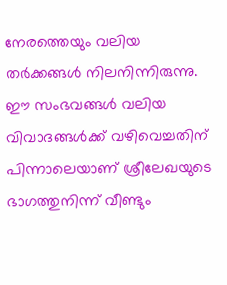നേരത്തെയും വലിയ തര്‍ക്കങ്ങള്‍ നിലനിന്നിരുന്നു. ഈ സംഭവങ്ങള്‍ വലിയ വിവാദങ്ങള്‍ക്ക് വഴിവെച്ചതിന് പിന്നാലെയാണ് ശ്രീലേഖയുടെ ഭാഗത്തുനിന്ന് വീണ്ടും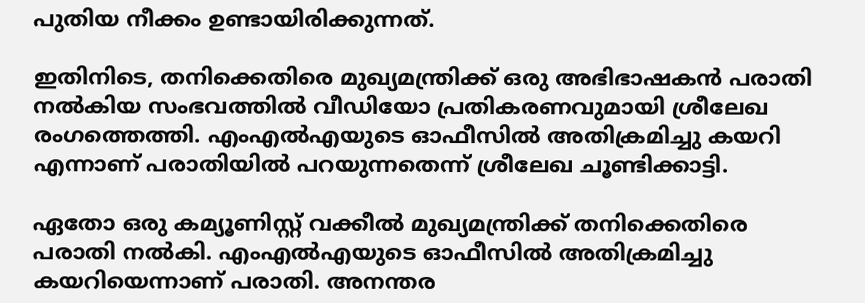പുതിയ നീക്കം ഉണ്ടായിരിക്കുന്നത്.

ഇതിനിടെ, തനിക്കെതിരെ മുഖ്യമന്ത്രിക്ക് ഒരു അഭിഭാഷകന്‍ പരാതി നല്‍കിയ സംഭവത്തില്‍ വീഡിയോ പ്രതികരണവുമായി ശ്രീലേഖ രംഗത്തെത്തി. എംഎല്‍എയുടെ ഓഫീസില്‍ അതിക്രമിച്ചു കയറി എന്നാണ് പരാതിയില്‍ പറയുന്നതെന്ന് ശ്രീലേഖ ചൂണ്ടിക്കാട്ടി.

ഏതോ ഒരു കമ്യൂണിസ്റ്റ് വക്കീല്‍ മുഖ്യമന്ത്രിക്ക് തനിക്കെതിരെ പരാതി നല്‍കി. എംഎല്‍എയുടെ ഓഫീസില്‍ അതിക്രമിച്ചു കയറിയെന്നാണ് പരാതി. അനന്തര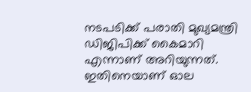നടപടിക്ക് പരാതി മുഖ്യമന്ത്രി ഡിജിപിക്ക് കൈമാറി എന്നാണ് അറിയുന്നത്. ഇതിനെയാണ് ഓല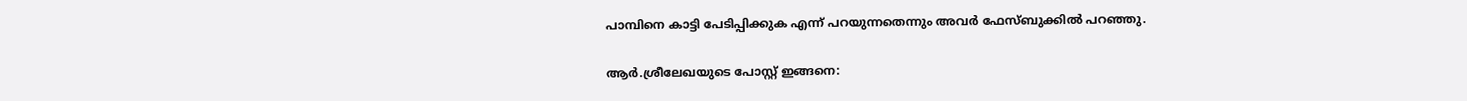പാമ്പിനെ കാട്ടി പേടിപ്പിക്കുക എന്ന് പറയുന്നതെന്നും അവര്‍ ഫേസ്ബുക്കില്‍ പറഞ്ഞു.

ആര്‍.ശ്രീലേഖയുടെ പോസ്റ്റ് ഇങ്ങനെ: